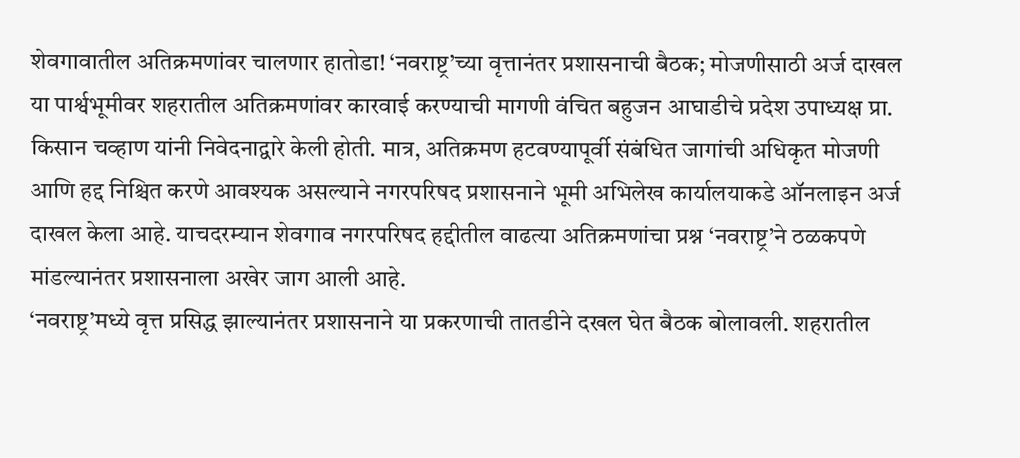शेवगावातील अतिक्रमणांवर चालणार हातोडा! ‘नवराष्ट्र’च्या वृत्तानंतर प्रशासनाची बैठक; मोजणीसाठी अर्ज दाखल
या पार्श्वभूमीवर शहरातील अतिक्रमणांवर कारवाई करण्याची मागणी वंचित बहुजन आघाडीचे प्रदेश उपाध्यक्ष प्रा. किसान चव्हाण यांनी निवेदनाद्वारे केली होती. मात्र, अतिक्रमण हटवण्यापूर्वी संबंधित जागांची अधिकृत मोजणी आणि हद्द निश्चित करणे आवश्यक असल्याने नगरपरिषद प्रशासनाने भूमी अभिलेख कार्यालयाकडे ऑनलाइन अर्ज दाखल केला आहे. याचदरम्यान शेवगाव नगरपरिषद हद्दीतील वाढत्या अतिक्रमणांचा प्रश्न ‘नवराष्ट्र’ने ठळकपणे मांडल्यानंतर प्रशासनाला अखेर जाग आली आहे.
‘नवराष्ट्र’मध्ये वृत्त प्रसिद्ध झाल्यानंतर प्रशासनाने या प्रकरणाची तातडीने दखल घेत बैठक बोलावली. शहरातील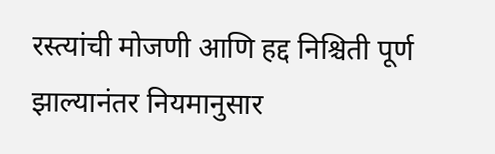रस्त्यांची मोजणी आणि हद्द निश्चिती पूर्ण झाल्यानंतर नियमानुसार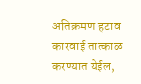अतिक्रमण हटाव कारवाई तात्काळ करण्यात येईल,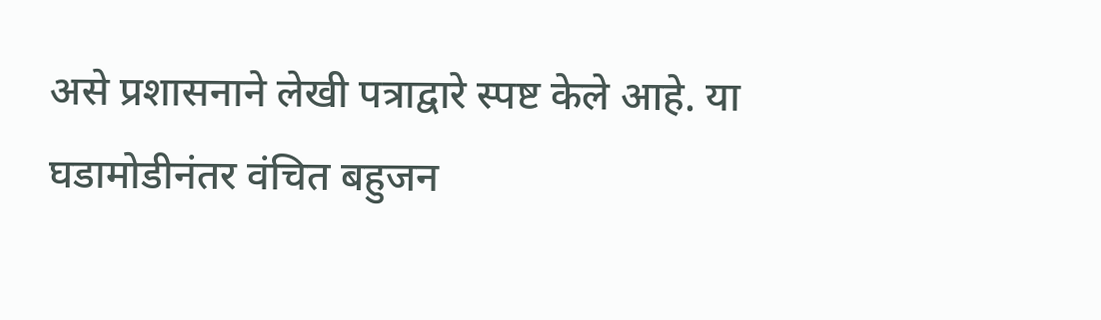असे प्रशासनाने लेखी पत्राद्वारे स्पष्ट केले आहे. या घडामोडीनंतर वंचित बहुजन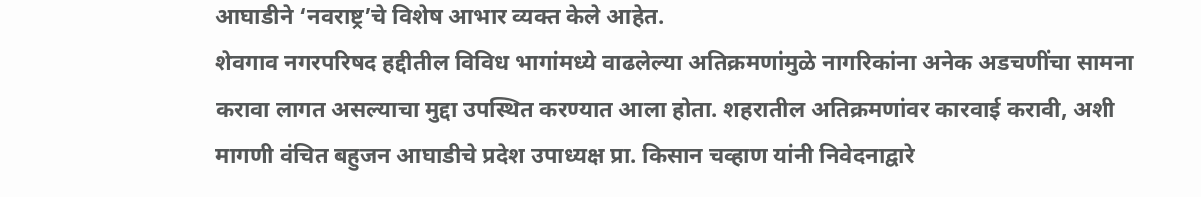आघाडीने ‘नवराष्ट्र’चे विशेष आभार व्यक्त केले आहेत.
शेवगाव नगरपरिषद हद्दीतील विविध भागांमध्ये वाढलेल्या अतिक्रमणांमुळे नागरिकांना अनेक अडचणींचा सामना करावा लागत असल्याचा मुद्दा उपस्थित करण्यात आला होता. शहरातील अतिक्रमणांवर कारवाई करावी, अशी मागणी वंचित बहुजन आघाडीचे प्रदेश उपाध्यक्ष प्रा. किसान चव्हाण यांनी निवेदनाद्वारे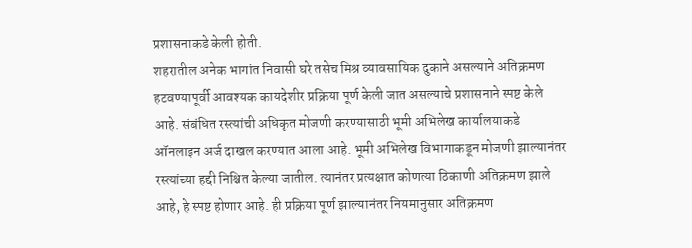प्रशासनाकडे केली होती.
शहरातील अनेक भागांत निवासी घरे तसेच मिश्र व्यावसायिक दुकाने असल्याने अतिक्रमण हटवण्यापूर्वी आवश्यक कायदेशीर प्रक्रिया पूर्ण केली जात असल्याचे प्रशासनाने स्पष्ट केले आहे. संबंधित रस्त्यांची अधिकृत मोजणी करण्यासाठी भूमी अभिलेख कार्यालयाकडे ऑनलाइन अर्ज दाखल करण्यात आला आहे. भूमी अभिलेख विभागाकडून मोजणी झाल्यानंतर रस्त्यांच्या हद्दी निश्चित केल्या जातील. त्यानंतर प्रत्यक्षात कोणत्या ठिकाणी अतिक्रमण झाले आहे, हे स्पष्ट होणार आहे. ही प्रक्रिया पूर्ण झाल्यानंतर नियमानुसार अतिक्रमण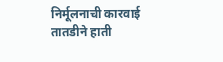निर्मूलनाची कारवाई तातडीने हाती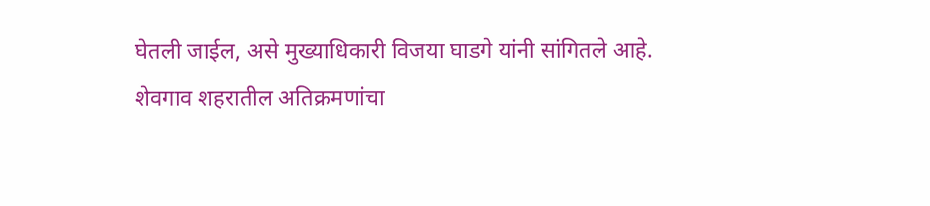घेतली जाईल, असे मुख्याधिकारी विजया घाडगे यांनी सांगितले आहे.
शेवगाव शहरातील अतिक्रमणांचा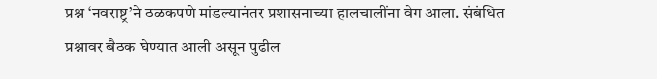प्रश्न ‘नवराष्ट्र’ने ठळकपणे मांडल्यानंतर प्रशासनाच्या हालचालींना वेग आला. संबंधित प्रश्नावर बैठक घेण्यात आली असून पुढील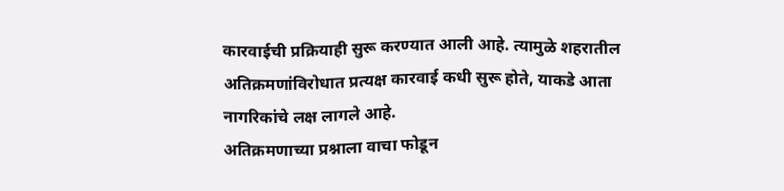कारवाईची प्रक्रियाही सुरू करण्यात आली आहे. त्यामुळे शहरातील अतिक्रमणांविरोधात प्रत्यक्ष कारवाई कधी सुरू होते, याकडे आता नागरिकांचे लक्ष लागले आहे.
अतिक्रमणाच्या प्रश्नाला वाचा फोडून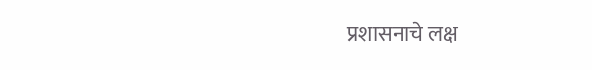प्रशासनाचे लक्ष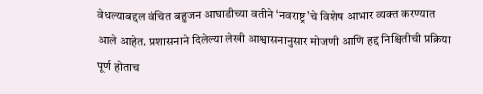वेधल्याबद्दल वंचित बहुजन आघाडीच्या वतीने ‘नवराष्ट्र’चे विशेष आभार व्यक्त करण्यात आले आहेत. प्रशासनाने दिलेल्या लेखी आश्वासनानुसार मोजणी आणि हद्द निश्चितीची प्रक्रिया पूर्ण होताच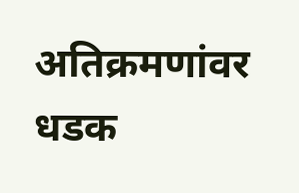अतिक्रमणांवर धडक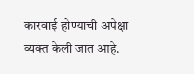कारवाई होण्याची अपेक्षा व्यक्त केली जात आहे.